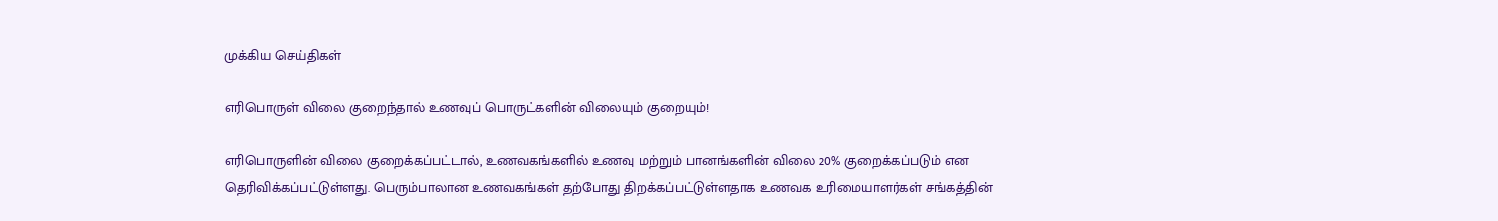முக்கிய செய்திகள்

எரிபொருள் விலை குறைந்தால் உணவுப் பொருட்களின் விலையும் குறையும்!

எரிபொருளின் விலை குறைக்கப்பட்டால், உணவகங்களில் உணவு மற்றும் பானங்களின் விலை 20% குறைக்கப்படும் என தெரிவிக்கப்பட்டுள்ளது. பெரும்பாலான உணவகங்கள் தற்போது திறக்கப்பட்டுள்ளதாக உணவக உரிமையாளர்கள் சங்கத்தின்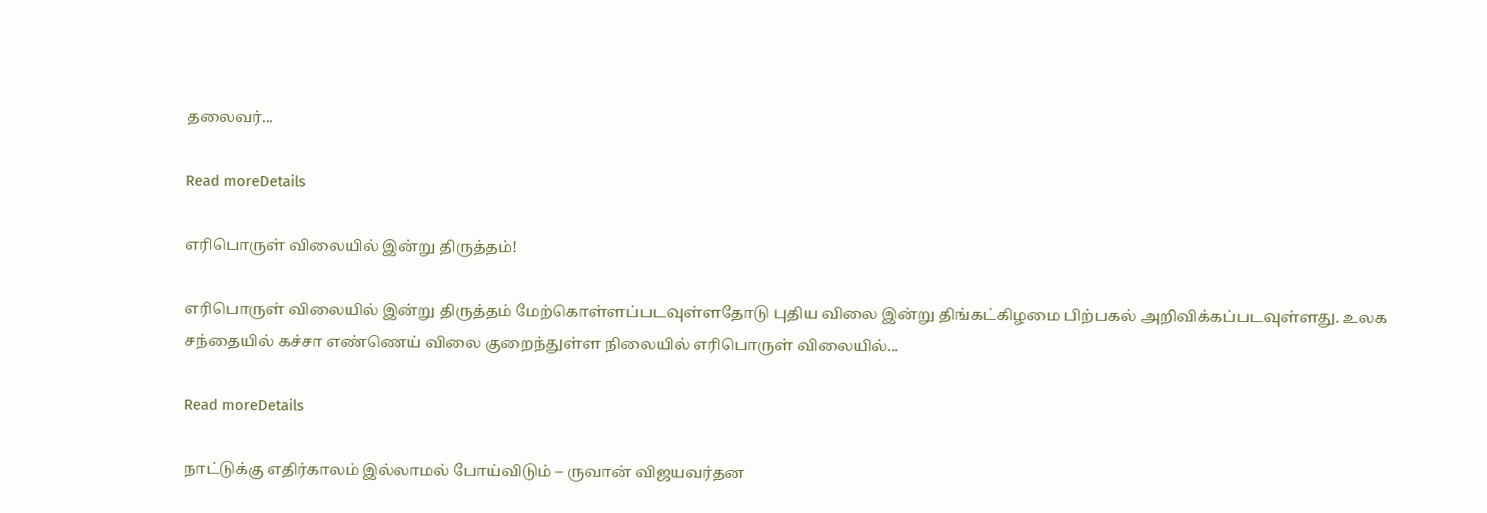தலைவர்...

Read moreDetails

எரிபொருள் விலையில் இன்று திருத்தம்!

எரிபொருள் விலையில் இன்று திருத்தம் மேற்கொள்ளப்படவுள்ளதோடு புதிய விலை இன்று திங்கட்கிழமை பிற்பகல் அறிவிக்கப்படவுள்ளது. உலக சந்தையில் கச்சா எண்ணெய் விலை குறைந்துள்ள நிலையில் எரிபொருள் விலையில்...

Read moreDetails

நாட்டுக்கு எதிர்காலம் இல்லாமல் போய்விடும் – ருவான் விஜயவர்தன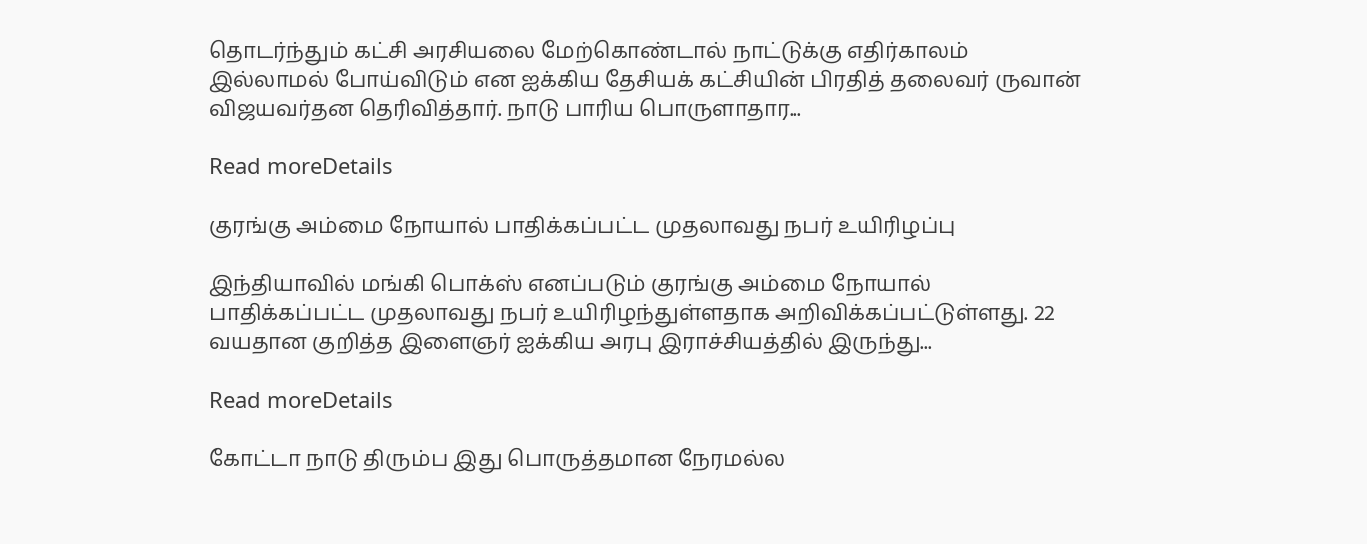தொடர்ந்தும் கட்சி அரசியலை மேற்கொண்டால் நாட்டுக்கு எதிர்காலம் இல்லாமல் போய்விடும் என ஐக்கிய தேசியக் கட்சியின் பிரதித் தலைவர் ருவான் விஜயவர்தன தெரிவித்தார். நாடு பாரிய பொருளாதார...

Read moreDetails

குரங்கு அம்மை நோயால் பாதிக்கப்பட்ட முதலாவது நபர் உயிரிழப்பு

இந்தியாவில் மங்கி பொக்ஸ் எனப்படும் குரங்கு அம்மை நோயால் பாதிக்கப்பட்ட முதலாவது நபர் உயிரிழந்துள்ளதாக அறிவிக்கப்பட்டுள்ளது. 22 வயதான குறித்த இளைஞர் ஐக்கிய அரபு இராச்சியத்தில் இருந்து...

Read moreDetails

கோட்டா நாடு திரும்ப இது பொருத்தமான நேரமல்ல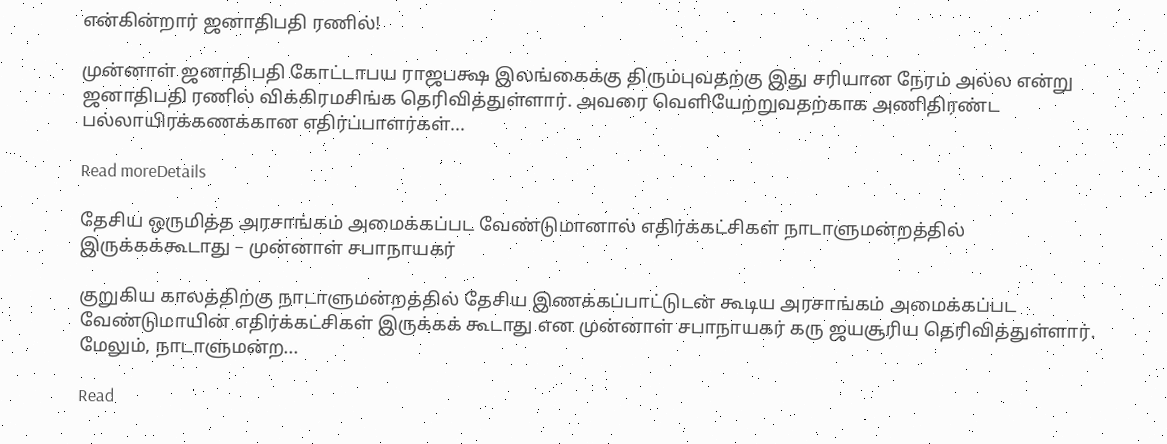என்கின்றார் ஜனாதிபதி ரணில்!

முன்னாள் ஜனாதிபதி கோட்டாபய ராஜபக்ஷ இலங்கைக்கு திரும்புவதற்கு இது சரியான நேரம் அல்ல என்று ஜனாதிபதி ரணில் விக்கிரமசிங்க தெரிவித்துள்ளார். அவரை வெளியேற்றுவதற்காக அணிதிரண்ட பல்லாயிரக்கணக்கான எதிர்ப்பாளர்கள்...

Read moreDetails

தேசிய ஒருமித்த அரசாங்கம் அமைக்கப்பட வேண்டுமானால் எதிர்க்கட்சிகள் நாடாளுமன்றத்தில் இருக்கக்கூடாது – முன்னாள் சபாநாயகர்

குறுகிய காலத்திற்கு நாடாளுமன்றத்தில் தேசிய இணக்கப்பாட்டுடன் கூடிய அரசாங்கம் அமைக்கப்பட வேண்டுமாயின் எதிர்க்கட்சிகள் இருக்கக் கூடாது என முன்னாள் சபாநாயகர் கரு ஜயசூரிய தெரிவித்துள்ளார். மேலும், நாடாளுமன்ற...

Read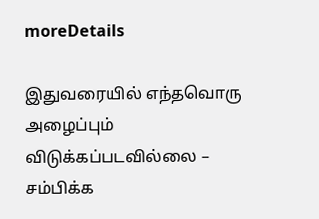moreDetails

இதுவரையில் எந்தவொரு அழைப்பும் விடுக்கப்படவில்லை – சம்பிக்க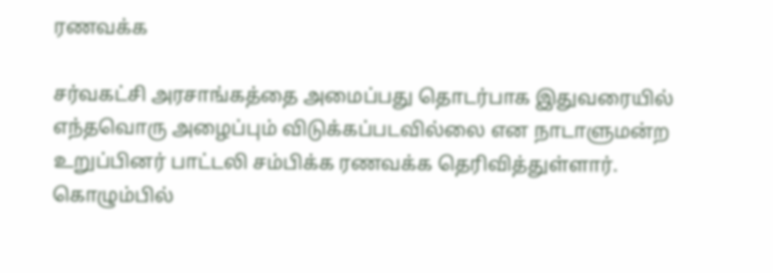ரணவக்க

சர்வகட்சி அரசாங்கத்தை அமைப்பது தொடர்பாக இதுவரையில் எந்தவொரு அழைப்பும் விடுக்கப்படவில்லை என நாடாளுமன்ற உறுப்பினர் பாட்டலி சம்பிக்க ரணவக்க தெரிவித்துள்ளார். கொழும்பில்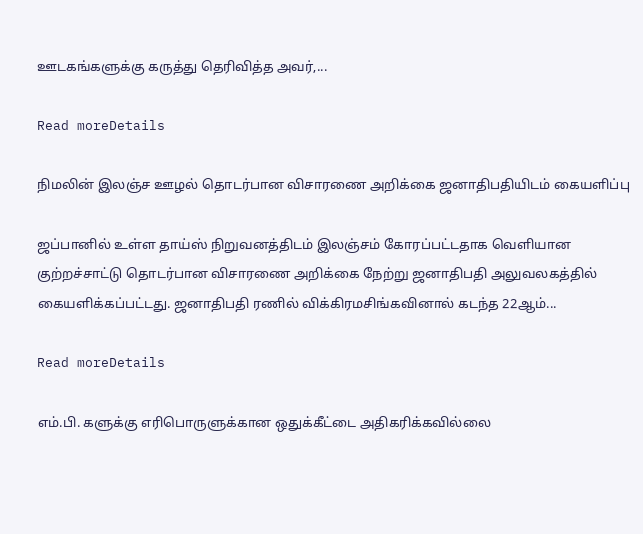ஊடகங்களுக்கு கருத்து தெரிவித்த அவர்,...

Read moreDetails

நிமலின் இலஞ்ச ஊழல் தொடர்பான விசாரணை அறிக்கை ஜனாதிபதியிடம் கையளிப்பு

ஜப்பானில் உள்ள தாய்ஸ் நிறுவனத்திடம் இலஞ்சம் கோரப்பட்டதாக வெளியான குற்றச்சாட்டு தொடர்பான விசாரணை அறிக்கை நேற்று ஜனாதிபதி அலுவலகத்தில் கையளிக்கப்பட்டது. ஜனாதிபதி ரணில் விக்கிரமசிங்கவினால் கடந்த 22ஆம்...

Read moreDetails

எம்.பி. களுக்கு எரிபொருளுக்கான ஒதுக்கீட்டை அதிகரிக்கவில்லை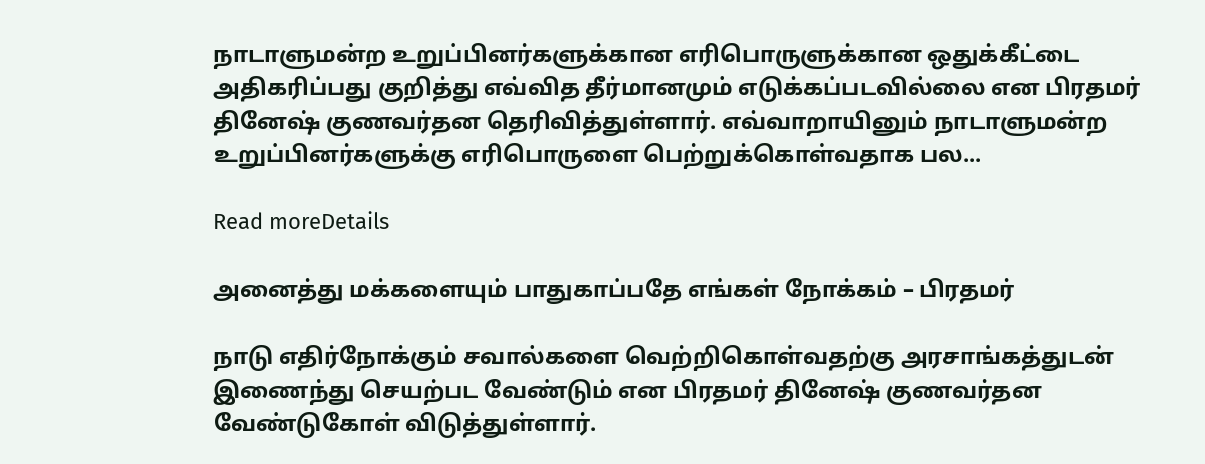நாடாளுமன்ற உறுப்பினர்களுக்கான எரிபொருளுக்கான ஒதுக்கீட்டை அதிகரிப்பது குறித்து எவ்வித தீர்மானமும் எடுக்கப்படவில்லை என பிரதமர் தினேஷ் குணவர்தன தெரிவித்துள்ளார். எவ்வாறாயினும் நாடாளுமன்ற உறுப்பினர்களுக்கு எரிபொருளை பெற்றுக்கொள்வதாக பல...

Read moreDetails

அனைத்து மக்களையும் பாதுகாப்பதே எங்கள் நோக்கம் – பிரதமர்

நாடு எதிர்நோக்கும் சவால்களை வெற்றிகொள்வதற்கு அரசாங்கத்துடன் இணைந்து செயற்பட வேண்டும் என பிரதமர் தினேஷ் குணவர்தன வேண்டுகோள் விடுத்துள்ளார்.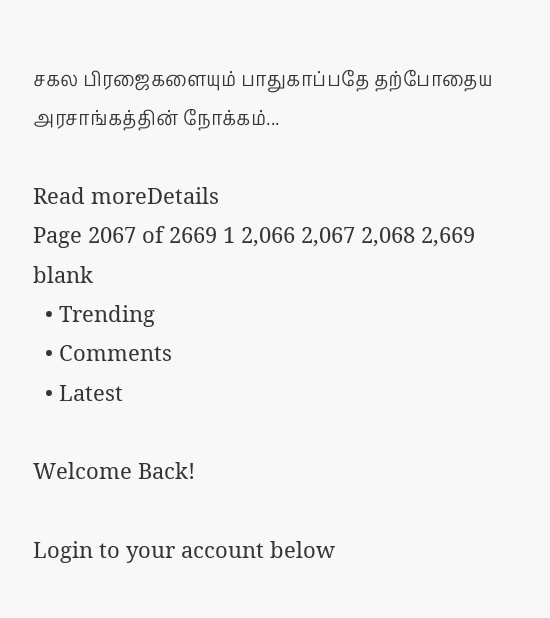சகல பிரஜைகளையும் பாதுகாப்பதே தற்போதைய அரசாங்கத்தின் நோக்கம்...

Read moreDetails
Page 2067 of 2669 1 2,066 2,067 2,068 2,669
blank
  • Trending
  • Comments
  • Latest

Welcome Back!

Login to your account below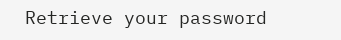Retrieve your password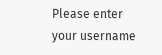Please enter your username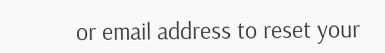or email address to reset your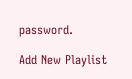password.

Add New Playlist